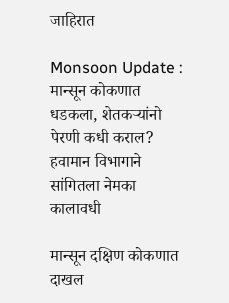जाहिरात

Monsoon Update : मान्सून कोकणात धडकला, शेतकऱ्यांनो पेरणी कधी कराल? हवामान विभागाने सांगितला नेमका कालावधी

मान्सून दक्षिण कोकणात दाखल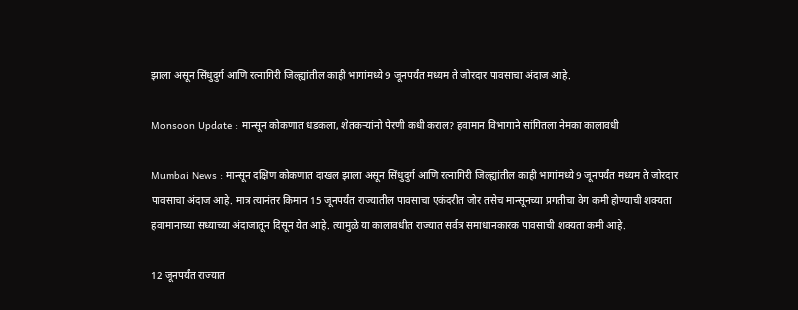झाला असून सिंधुदुर्ग आणि रत्नागिरी जिल्ह्यांतील काही भागांमध्ये 9 जूनपर्यंत मध्यम ते जोरदार पावसाचा अंदाज आहे.

Monsoon Update : मान्सून कोकणात धडकला, शेतकऱ्यांनो पेरणी कधी कराल? हवामान विभागाने सांगितला नेमका कालावधी

Mumbai News : मान्सून दक्षिण कोकणात दाखल झाला असून सिंधुदुर्ग आणि रत्नागिरी जिल्ह्यांतील काही भागांमध्ये 9 जूनपर्यंत मध्यम ते जोरदार पावसाचा अंदाज आहे. मात्र त्यानंतर किमान 15 जूनपर्यंत राज्यातील पावसाचा एकंदरीत जोर तसेच मान्सूनच्या प्रगतीचा वेग कमी होण्याची शक्यता हवामानाच्या सध्याच्या अंदाजातून दिसून येत आहे. त्यामुळे या कालावधीत राज्यात सर्वत्र समाधानकारक पावसाची शक्यता कमी आहे.

12 जूनपर्यंत राज्यात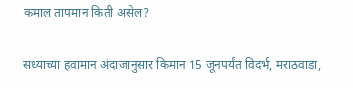कमाल तापमान किती असेल?

सध्याच्या हवामान अंदाजानुसार किमान 15 जूनपर्यंत विदर्भ, मराठवाडा,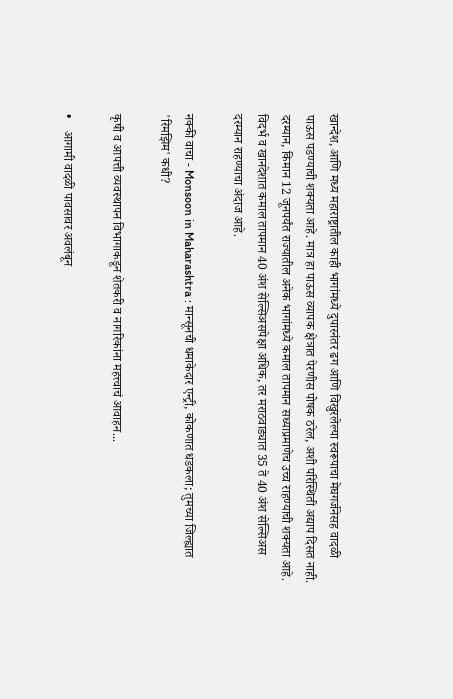खान्देश, आणि मध्य महाराष्ट्रातील काही भागांमध्ये दुपारनंतर ढग आणि विखुरलेल्या स्वरूपाचा मेघगर्जनेसह वादळी पाऊस पडण्याची शक्यता आहे. मात्र हा पाऊस व्यापक क्षेत्रात पेरणीस पोषक ठरेल, अशी परिस्थिती अद्याप दिसत नाही. दरम्यान, किमान 12 जूनपर्यंत राज्यातील अनेक भागांमध्ये कमाल तापमान सध्याप्रमाणेच उच्च राहण्याची शक्यता आहे. विदर्भ व खानदेशात कमाल तापमान 40 अंश सेल्सिअसपेक्षा अधिक, तर मराठवाड्यात 35 ते 40 अंश सेल्सिअस दरम्यान राहण्याचा अंदाज आहे.

नक्की वाचा - Monsoon in Maharashtra : मान्सूनची धमाकेदार एन्ट्री, कोकणात धडकला; तुमच्या जिल्ह्यात 'रिमझिम' कधी?

कृषी व आपत्ती व्यवस्थापन विभागाकडून शेतकरी व नागरिकांना महत्त्वाचं आवाहन...

•    आगामी वादळी पावसावर अवलंबून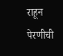राहून पेरणीची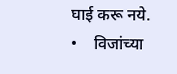घाई करू नये.
•    विजांच्या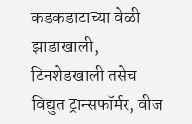कडकडाटाच्या वेळी झाडाखाली, टिनशेडखाली तसेच विद्युत ट्रान्सफॉर्मर, वीज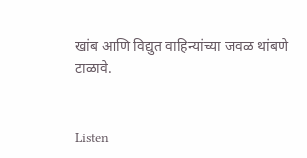खांब आणि विद्युत वाहिन्यांच्या जवळ थांबणे टाळावे.


Listen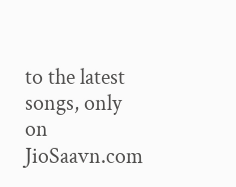to the latest songs, only on JioSaavn.com